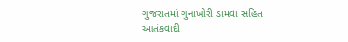ગુજરાતમાં ગુનાખોરી ડામવા સહિત આતંકવાદી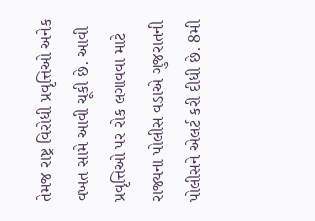તેમજ રાષ્ટ્ર વિરોધી પ્રવૃત્તિઓ અનેક વખત સામે આવી ચૂકી છે. આવી પ્રવૃત્તિઓ પર રોક લગાવવા માટે રાજ્યના પોલીસ વડાએ ગુજરાતની પોલીસને એલર્ટ કરી દીધી છે. 8મી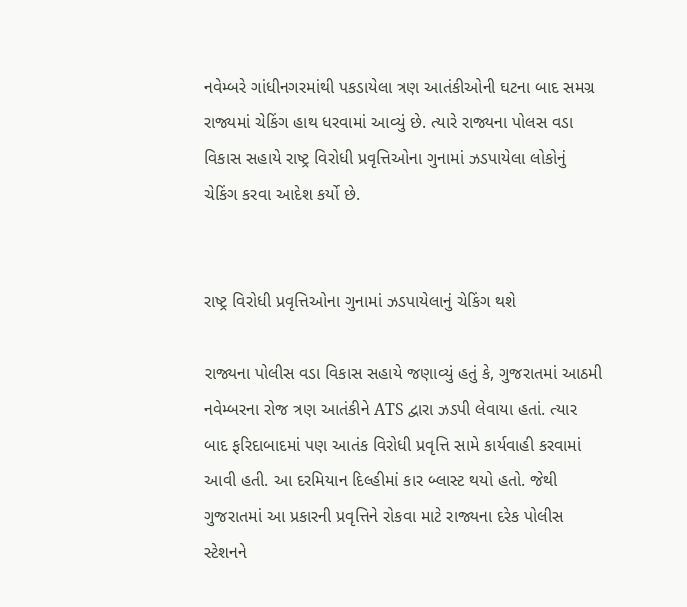નવેમ્બરે ગાંધીનગરમાંથી પકડાયેલા ત્રણ આતંકીઓની ઘટના બાદ સમગ્ર રાજ્યમાં ચેકિંગ હાથ ધરવામાં આવ્યું છે. ત્યારે રાજ્યના પોલસ વડા વિકાસ સહાયે રાષ્ટ્ર વિરોધી પ્રવૃત્તિઓના ગુનામાં ઝડપાયેલા લોકોનું ચેકિંગ કરવા આદેશ કર્યો છે.


રાષ્ટ્ર વિરોધી પ્રવૃત્તિઓના ગુનામાં ઝડપાયેલાનું ચેકિંગ થશે

રાજ્યના પોલીસ વડા વિકાસ સહાયે જણાવ્યું હતું કે, ગુજરાતમાં આઠમી નવેમ્બરના રોજ ત્રણ આતંકીને ATS દ્વારા ઝડપી લેવાયા હતાં. ત્યાર બાદ ફરિદાબાદમાં પણ આતંક વિરોધી પ્રવૃત્તિ સામે કાર્યવાહી કરવામાં આવી હતી. આ દરમિયાન દિલ્હીમાં કાર બ્લાસ્ટ થયો હતો. જેથી ગુજરાતમાં આ પ્રકારની પ્રવૃત્તિને રોકવા માટે રાજ્યના દરેક પોલીસ સ્ટેશનને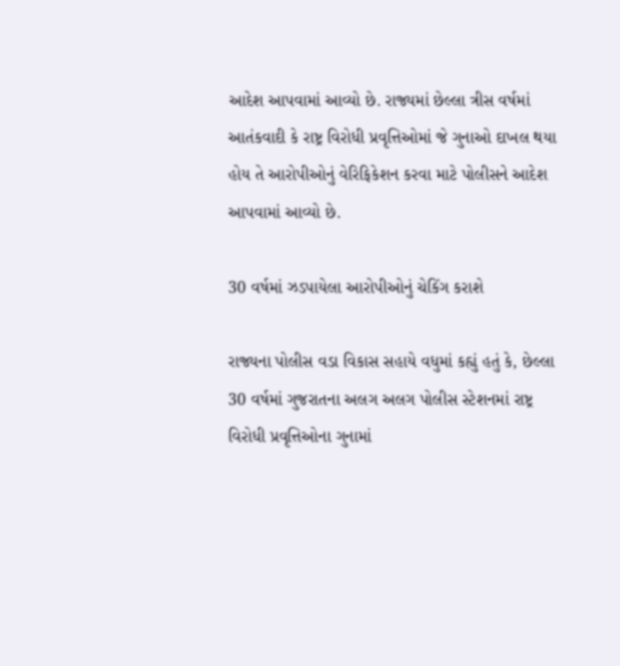આદેશ આપવામાં આવ્યો છે. રાજ્યમાં છેલ્લા ત્રીસ વર્ષમાં આતંકવાદી કે રાષ્ટ્ર વિરોધી પ્રવૃત્તિઓમાં જે ગુનાઓ દાખલ થયા હોય તે આરોપીઓનું વેરિફિકેશન કરવા માટે પોલીસને આદેશ આપવામાં આવ્યો છે.

30 વર્ષમાં ઝડપાયેલા આરોપીઓનું ચેકિંગ કરાશે

રાજ્યના પોલીસ વડા વિકાસ સહાયે વધુમાં કહ્યું હતું કે, છેલ્લા 30 વર્ષમાં ગુજરાતના અલગ અલગ પોલીસ સ્ટેશનમાં રાષ્ટ્ર વિરોધી પ્રવૃત્તિઓના ગુનામાં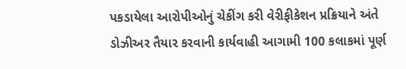પકડાયેલા આરોપીઓનું ચેકીંગ કરી વેરીફીકેશન પ્રક્રિયાને અંતે ડોઝીઅર તૈયાર કરવાની કાર્યવાહી આગામી 100 કલાકમાં પૂર્ણ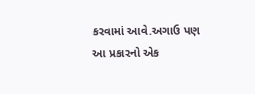કરવામાં આવે.અગાઉ પણ આ પ્રકારનો એક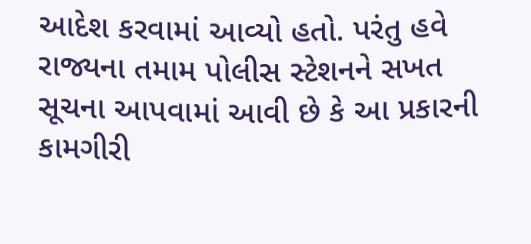આદેશ કરવામાં આવ્યો હતો. પરંતુ હવે રાજ્યના તમામ પોલીસ સ્ટેશનને સખત સૂચના આપવામાં આવી છે કે આ પ્રકારની કામગીરી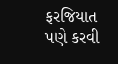ફરજિયાત પણે કરવી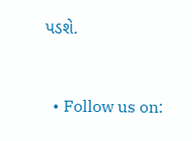પડશે.


  • Follow us on: